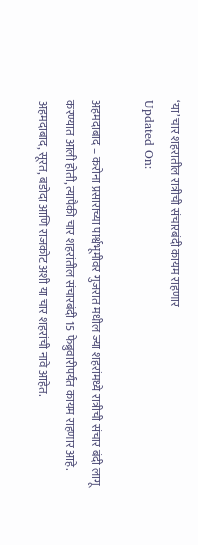‘या’ चार शहरातील रात्रीची संचारबंदी कायम राहणार
Updated On:

अहमदाबाद – करोना प्रसाराच्या पार्श्वभूमीवर गुजरात मधील ज्या शहरांमध्ये रात्रीची संचार बंदी लागू करण्यात आली होती, त्यापैकी चार शहरांतील संचारबंदी 15 फेब्रुवारीपर्यंत कायम राहणार आहे. अहमदाबाद, सूरत, बडोदा आणि राजकोट अशी या चार शहरांची नावे आहेत.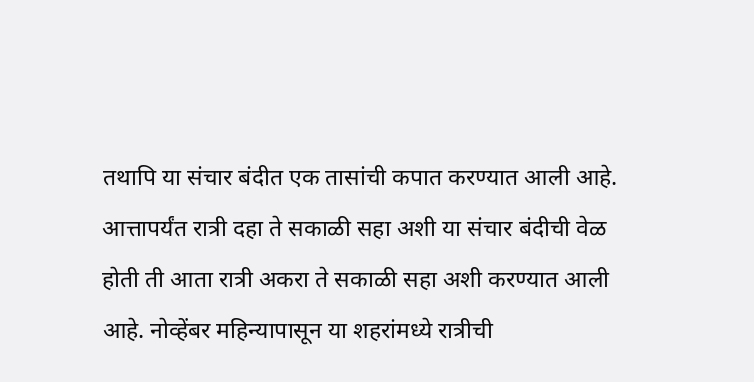तथापि या संचार बंदीत एक तासांची कपात करण्यात आली आहे. आत्तापर्यंत रात्री दहा ते सकाळी सहा अशी या संचार बंदीची वेळ होती ती आता रात्री अकरा ते सकाळी सहा अशी करण्यात आली आहे. नोव्हेंबर महिन्यापासून या शहरांमध्ये रात्रीची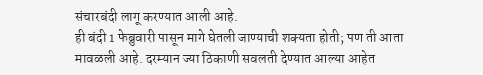संचारबंदी लागू करण्यात आली आहे.
ही बंदी 1 फेब्रुवारी पासून मागे घेतली जाण्याची शक्यता होती; पण ती आता मावळली आहे. दरम्यान ज्या ठिकाणी सवलती देण्यात आल्या आहेत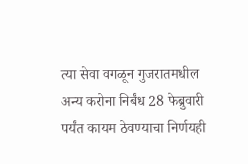त्या सेवा वगळून गुजरातमधील अन्य करोना निर्बंध 28 फेब्रुवारी पर्यंत कायम ठेवण्याचा निर्णयही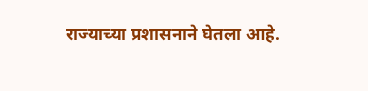राज्याच्या प्रशासनाने घेतला आहे.